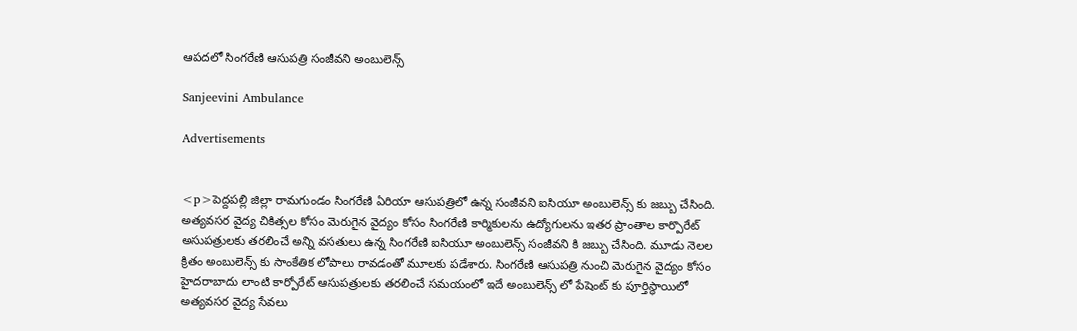ఆపదలో సింగరేణి ఆసుపత్రి సంజీవని అంబులెన్స్

Sanjeevini Ambulance

Advertisements


<p>పెద్దపల్లి జిల్లా రామగుండం సింగరేణి ఏరియా ఆసుపత్రిలో ఉన్న సంజీవని ఐసియూ అంబులెన్స్ కు జబ్బు చేసింది. అత్యవసర వైద్య చికిత్సల కోసం మెరుగైన వైద్యం కోసం సింగరేణి కార్మికులను ఉద్యోగులను ఇతర ప్రాంతాల కార్పొరేట్ అసుపత్రులకు తరలించే అన్ని వసతులు ఉన్న సింగరేణి ఐసియూ అంబులెన్స్ సంజీవని కి జబ్బు చేసింది. మూడు నెలల క్రితం అంబులెన్స్ కు సాంకేతిక లోపాలు రావడంతో మూలకు పడేశారు. సింగరేణి ఆసుపత్రి నుంచి మెరుగైన వైద్యం కోసం హైదరాబాదు లాంటి కార్పోరేట్ ఆసుపత్రులకు తరలించే సమయంలో ఇదే అంబులెన్స్ లో పేషెంట్ కు పూర్తిస్థాయిలో అత్యవసర వైద్య సేవలు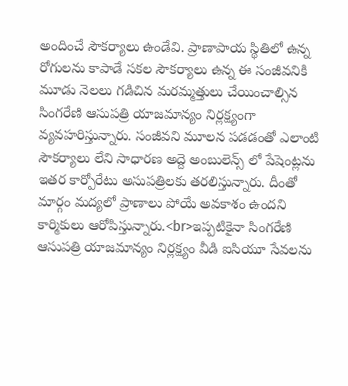అందించే సౌకర్యాలు ఉండేవి. ప్రాణాపాయ స్థితిలో ఉన్న రోగులను కాపాడే సకల సౌకర్యాలు ఉన్న ఈ సంజీవనికి మూడు నెలలు గడిచిన మరమ్మత్తులు చేయించాల్సిన సింగరేణి ఆసుపత్రి యాజమాన్యం నిర్లక్ష్యంగా వ్యవహరిస్తున్నారు. సంజీవని మూలన పడడంతో ఎలాంటి సౌకర్యాలు లేని సాధారణ అద్దె అంబులెన్స్ లో పేషెంట్లను ఇతర కార్పోరేటు అసుపత్రిలకు తరలిస్తున్నారు. దీంతో మార్గం మద్యలో ప్రాణాలు పోయే అవకాశం ఉందని కార్మికులు ఆరోపిస్తున్నారు.<br>ఇప్పటికైనా సింగరేణి ఆసుపత్రి యాజమాన్యం నిర్లక్ష్యం వీడి ఐసియూ సేవలను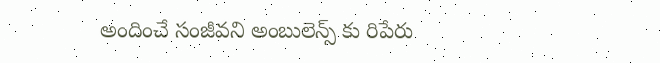అందించే సంజీవని అంబులెన్స్ కు రిపేరు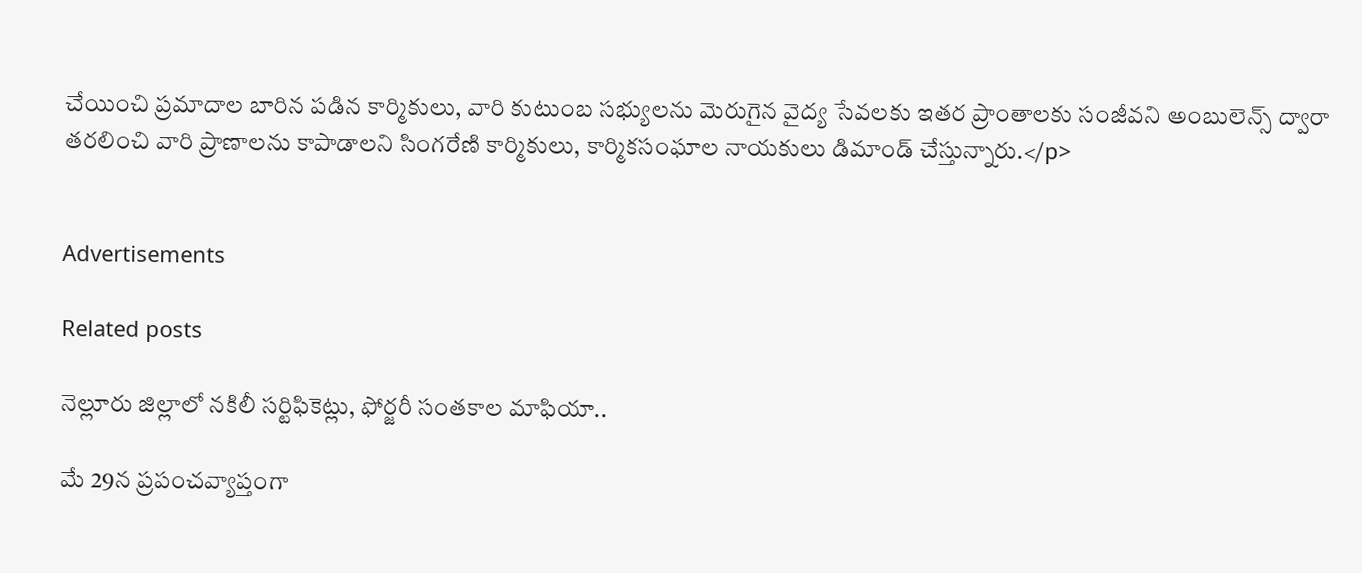చేయించి ప్రమాదాల బారిన పడిన కార్మికులు, వారి కుటుంబ సభ్యులను మెరుగైన వైద్య సేవలకు ఇతర ప్రాంతాలకు సంజీవని అంబులెన్స్ ద్వారా తరలించి వారి ప్రాణాలను కాపాడాలని సింగరేణి కార్మికులు, కార్మికసంఘాల నాయకులు డిమాండ్‌ చేస్తున్నారు.</p>


Advertisements

Related posts

నెల్లూరు జిల్లాలో నకిలీ సర్టిఫికెట్లు, ఫోర్జరీ సంతకాల మాఫియా..

మే 29న ప్రపంచవ్యాప్తంగా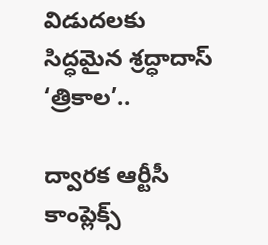విడుదలకు సిద్ధమైన శ్రద్ధాదాస్ ‘త్రికాల’..

ద్వారక ఆర్టీసీ కాంప్లెక్స్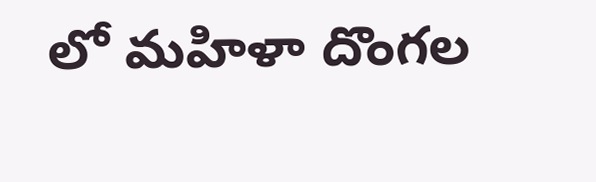లో మహిళా దొంగల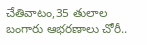చేతివాటం,35 తులాల బంగారు ఆభరణాలు చోరీ..